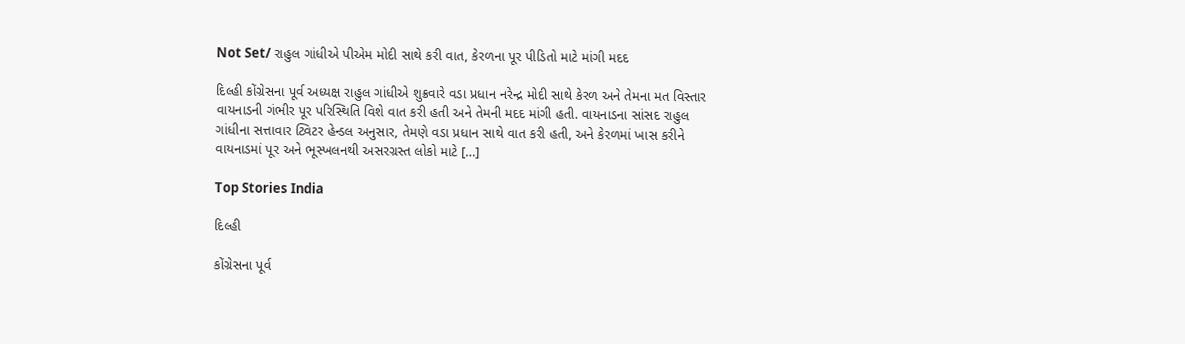Not Set/ રાહુલ ગાંધીએ પીએમ મોદી સાથે કરી વાત, કેરળના પૂર પીડિતો માટે માંગી મદદ

દિલ્હી કોંગ્રેસના પૂર્વ અધ્યક્ષ રાહુલ ગાંધીએ શુક્રવારે વડા પ્રધાન નરેન્દ્ર મોદી સાથે કેરળ અને તેમના મત વિસ્તાર વાયનાડની ગંભીર પૂર પરિસ્થિતિ વિશે વાત કરી હતી અને તેમની મદદ માંગી હતી. વાયનાડના સાંસદ રાહુલ ગાંધીના સત્તાવાર ટ્વિટર હેન્ડલ અનુસાર, તેમણે વડા પ્રધાન સાથે વાત કરી હતી, અને કેરળમાં ખાસ કરીને વાયનાડમાં પૂર અને ભૂસ્ખલનથી અસરગ્રસ્ત લોકો માટે […]

Top Stories India

દિલ્હી

કોંગ્રેસના પૂર્વ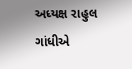અધ્યક્ષ રાહુલ ગાંધીએ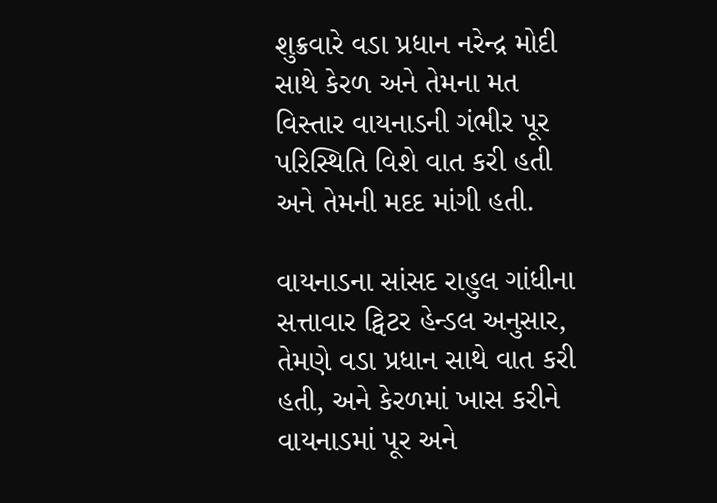શુક્રવારે વડા પ્રધાન નરેન્દ્ર મોદી સાથે કેરળ અને તેમના મત વિસ્તાર વાયનાડની ગંભીર પૂર પરિસ્થિતિ વિશે વાત કરી હતી અને તેમની મદદ માંગી હતી.

વાયનાડના સાંસદ રાહુલ ગાંધીના સત્તાવાર ટ્વિટર હેન્ડલ અનુસાર, તેમણે વડા પ્રધાન સાથે વાત કરી હતી, અને કેરળમાં ખાસ કરીને વાયનાડમાં પૂર અને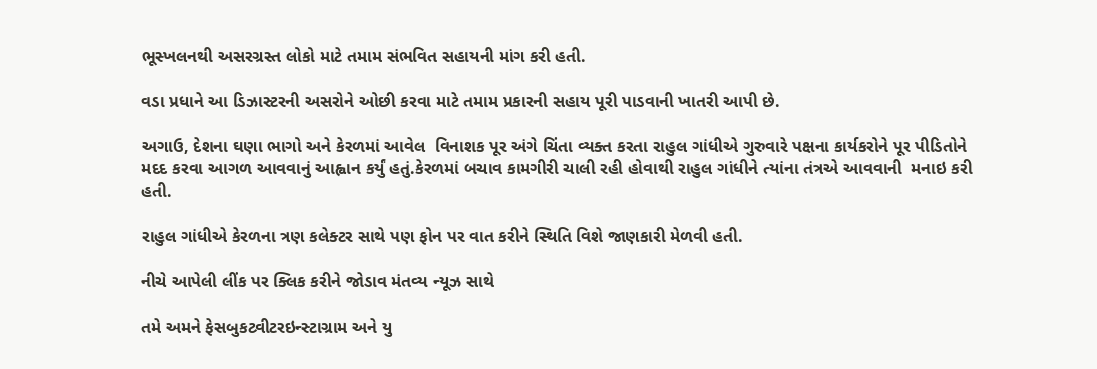ભૂસ્ખલનથી અસરગ્રસ્ત લોકો માટે તમામ સંભવિત સહાયની માંગ કરી હતી.

વડા પ્રધાને આ ડિઝાસ્ટરની અસરોને ઓછી કરવા માટે તમામ પ્રકારની સહાય પૂરી પાડવાની ખાતરી આપી છે.

અગાઉ, દેશના ઘણા ભાગો અને કેરળમાં આવેલ  વિનાશક પૂર અંગે ચિંતા વ્યક્ત કરતા રાહુલ ગાંધીએ ગુરુવારે પક્ષના કાર્યકરોને પૂર પીડિતોને મદદ કરવા આગળ આવવાનું આહ્વાન કર્યું હતું.કેરળમાં બચાવ કામગીરી ચાલી રહી હોવાથી રાહુલ ગાંધીને ત્યાંના તંત્રએ આવવાની  મનાઇ કરી હતી.

રાહુલ ગાંધીએ કેરળના ત્રણ કલેક્ટર સાથે પણ ફોન પર વાત કરીને સ્થિતિ વિશે જાણકારી મેળવી હતી.

નીચે આપેલી લીંક પર ક્લિક કરીને જોડાવ મંતવ્ય ન્યૂઝ સાથે

તમે અમને ફેસબુકટ્વીટરઇન્સ્ટાગ્રામ અને યુ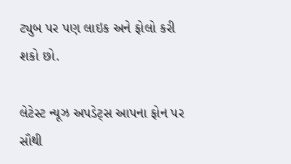ટ્યુબ પર પણ લાઇક અને ફોલો કરી શકો છો.

લેટેસ્ટ ન્યૂઝ અપડેટ્સ આપના ફોન પર સૌથી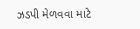ઝડપી મેળવવા માટે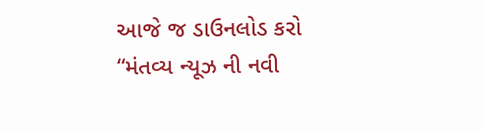આજે જ ડાઉનલોડ કરો “મંતવ્ય ન્યૂઝ ની નવી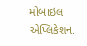મોબાઇલ એપ્લિકેશન.